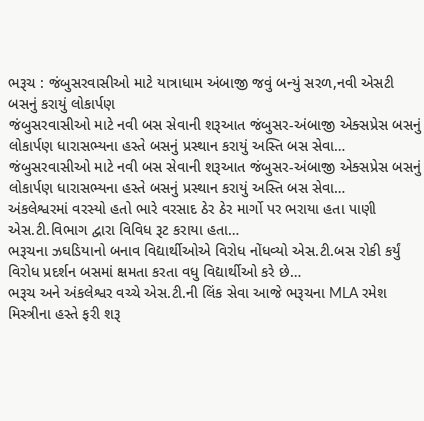ભરૂચ : જંબુસરવાસીઓ માટે યાત્રાધામ અંબાજી જવું બન્યું સરળ,નવી એસટી બસનું કરાયું લોકાર્પણ
જંબુસરવાસીઓ માટે નવી બસ સેવાની શરૂઆત જંબુસર-અંબાજી એક્સપ્રેસ બસનું લોકાર્પણ ધારાસભ્યના હસ્તે બસનું પ્રસ્થાન કરાયું અસ્તિ બસ સેવા…
જંબુસરવાસીઓ માટે નવી બસ સેવાની શરૂઆત જંબુસર-અંબાજી એક્સપ્રેસ બસનું લોકાર્પણ ધારાસભ્યના હસ્તે બસનું પ્રસ્થાન કરાયું અસ્તિ બસ સેવા…
અંકલેશ્વરમાં વરસ્યો હતો ભારે વરસાદ ઠેર ઠેર માર્ગો પર ભરાયા હતા પાણી એસ.ટી.વિભાગ દ્વારા વિવિધ રૂટ કરાયા હતા…
ભરૂચના ઝઘડિયાનો બનાવ વિદ્યાર્થીઓએ વિરોધ નોંધવ્યો એસ.ટી.બસ રોકી કર્યું વિરોધ પ્રદર્શન બસમાં ક્ષમતા કરતા વધુ વિદ્યાર્થીઓ કરે છે…
ભરૂચ અને અંકલેશ્વર વચ્ચે એસ.ટી.ની લિંક સેવા આજે ભરૂચના MLA રમેશ મિસ્ત્રીના હસ્તે ફરી શરૂ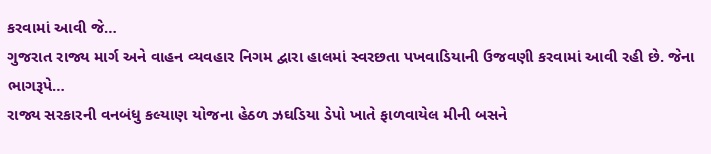કરવામાં આવી જે…
ગુજરાત રાજ્ય માર્ગ અને વાહન વ્યવહાર નિગમ દ્વારા હાલમાં સ્વરછતા પખવાડિયાની ઉજવણી કરવામાં આવી રહી છે. જેના ભાગરૂપે…
રાજ્ય સરકારની વનબંધુ કલ્યાણ યોજના હેઠળ ઝઘડિયા ડેપો ખાતે ફાળવાયેલ મીની બસને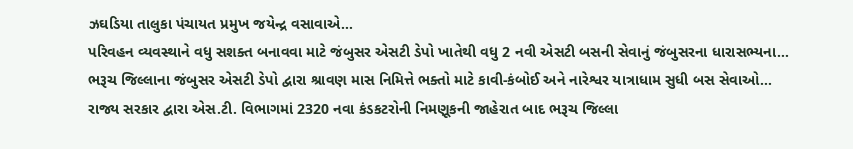ઝઘડિયા તાલુકા પંચાયત પ્રમુખ જયેન્દ્ર વસાવાએ…
પરિવહન વ્યવસ્થાને વધુ સશક્ત બનાવવા માટે જંબુસર એસટી ડેપો ખાતેથી વધુ 2 નવી એસટી બસની સેવાનું જંબુસરના ધારાસભ્યના…
ભરૂચ જિલ્લાના જંબુસર એસટી ડેપો દ્વારા શ્રાવણ માસ નિમિત્તે ભક્તો માટે કાવી-કંબોઈ અને નારેશ્વર યાત્રાધામ સુધી બસ સેવાઓ…
રાજ્ય સરકાર દ્વારા એસ.ટી. વિભાગમાં 2320 નવા કંડકટરોની નિમણૂકની જાહેરાત બાદ ભરૂચ જિલ્લા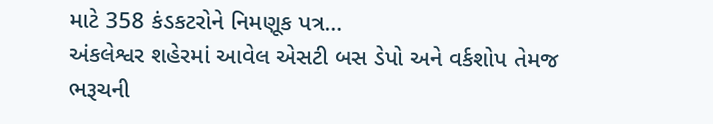માટે 358 કંડકટરોને નિમણૂક પત્ર…
અંકલેશ્વર શહેરમાં આવેલ એસટી બસ ડેપો અને વર્કશોપ તેમજ ભરૂચની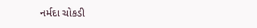નર્મદા ચોકડી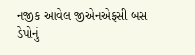નજીક આવેલ જીએનએફસી બસ ડેપોનું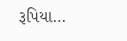રૂપિયા…